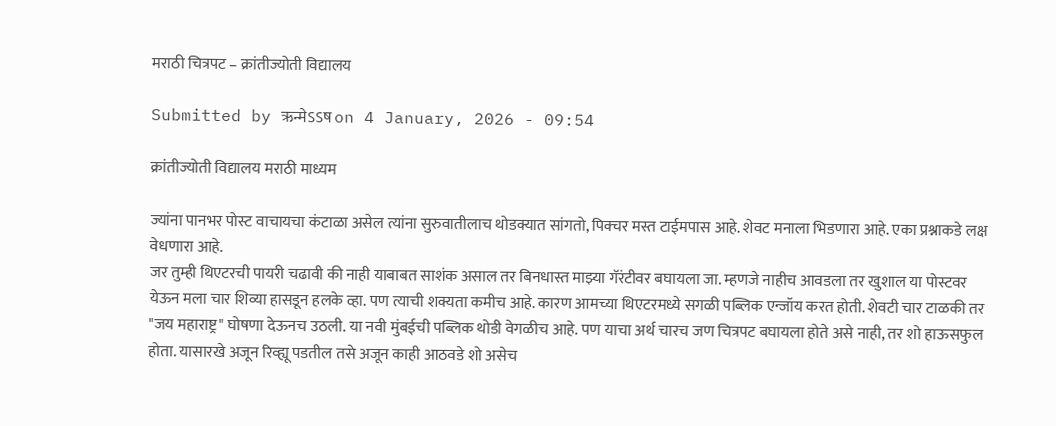मराठी चित्रपट – क्रांतीज्योती विद्यालय

Submitted by ऋन्मेऽऽष on 4 January, 2026 - 09:54

क्रांतीज्योती विद्यालय मराठी माध्यम

ज्यांना पानभर पोस्ट वाचायचा कंटाळा असेल त्यांना सुरुवातीलाच थोडक्यात सांगतो, पिक्चर मस्त टाईमपास आहे. शेवट मनाला भिडणारा आहे. एका प्रश्नाकडे लक्ष वेधणारा आहे.
जर तुम्ही थिएटरची पायरी चढावी की नाही याबाबत साशंक असाल तर बिनधास्त माझ्या गॅरंटीवर बघायला जा. म्हणजे नाहीच आवडला तर खुशाल या पोस्टवर येऊन मला चार शिव्या हासडून हलके व्हा. पण त्याची शक्यता कमीच आहे. कारण आमच्या थिएटरमध्ये सगळी पब्लिक एन्जॉय करत होती. शेवटी चार टाळकी तर "जय महाराष्ट्र" घोषणा देऊनच उठली. या नवी मुंबईची पब्लिक थोडी वेगळीच आहे. पण याचा अर्थ चारच जण चित्रपट बघायला होते असे नाही, तर शो हाऊसफुल होता. यासारखे अजून रिव्ह्यू पडतील तसे अजून काही आठवडे शो असेच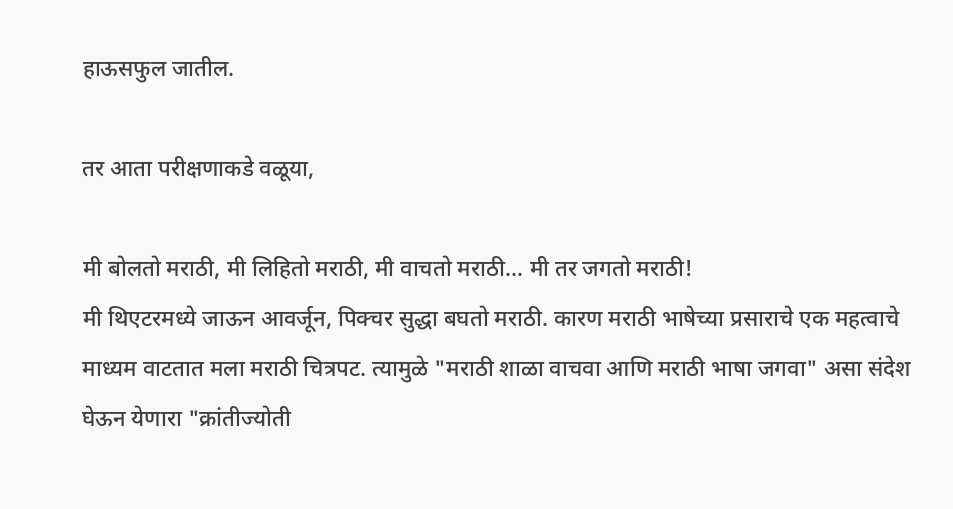हाऊसफुल जातील.

तर आता परीक्षणाकडे वळूया,

मी बोलतो मराठी, मी लिहितो मराठी, मी वाचतो मराठी... मी तर जगतो मराठी!
मी थिएटरमध्ये जाऊन आवर्जून, पिक्चर सुद्धा बघतो मराठी. कारण मराठी भाषेच्या प्रसाराचे एक महत्वाचे माध्यम वाटतात मला मराठी चित्रपट. त्यामुळे "मराठी शाळा वाचवा आणि मराठी भाषा जगवा" असा संदेश घेऊन येणारा "क्रांतीज्योती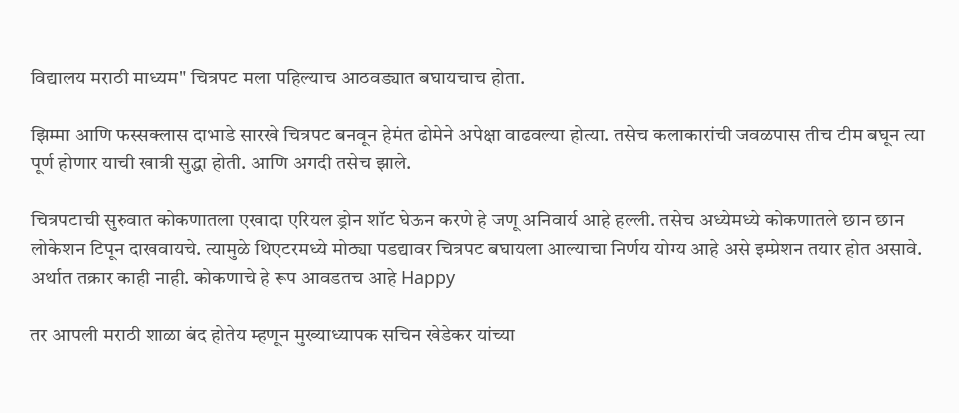विद्यालय मराठी माध्यम" चित्रपट मला पहिल्याच आठवड्यात बघायचाच होता.

झिम्मा आणि फस्सक्लास दाभाडे सारखे चित्रपट बनवून हेमंत ढोमेने अपेक्षा वाढवल्या होत्या. तसेच कलाकारांची जवळपास तीच टीम बघून त्या पूर्ण होणार याची खात्री सुद्धा होती. आणि अगदी तसेच झाले.

चित्रपटाची सुरुवात कोकणातला एखादा एरियल ड्रोन शॉट घेऊन करणे हे जणू अनिवार्य आहे हल्ली. तसेच अध्येमध्ये कोकणातले छान छान लोकेशन टिपून दाखवायचे. त्यामुळे थिएटरमध्ये मोठ्या पडद्यावर चित्रपट बघायला आल्याचा निर्णय योग्य आहे असे इम्प्रेशन तयार होत असावे. अर्थात तक्रार काही नाही. कोकणाचे हे रूप आवडतच आहे Happy

तर आपली मराठी शाळा बंद होतेय म्हणून मुख्याध्यापक सचिन खेडेकर यांच्या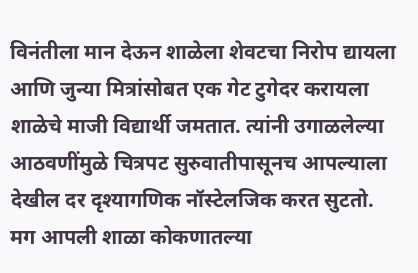विनंतीला मान देऊन शाळेला शेवटचा निरोप द्यायला आणि जुन्या मित्रांसोबत एक गेट टुगेदर करायला शाळेचे माजी विद्यार्थी जमतात. त्यांनी उगाळलेल्या आठवणींमुळे चित्रपट सुरुवातीपासूनच आपल्याला देखील दर दृश्यागणिक नॉस्टेलजिक करत सुटतो. मग आपली शाळा कोकणातल्या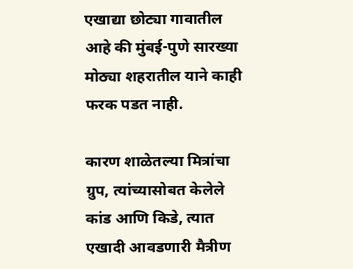एखाद्या छोट्या गावातील आहे की मुंबई-पुणे सारख्या मोठ्या शहरातील याने काही फरक पडत नाही.

कारण शाळेतल्या मित्रांचा ग्रुप, त्यांच्यासोबत केलेले कांड आणि किडे, त्यात एखादी आवडणारी मैत्रीण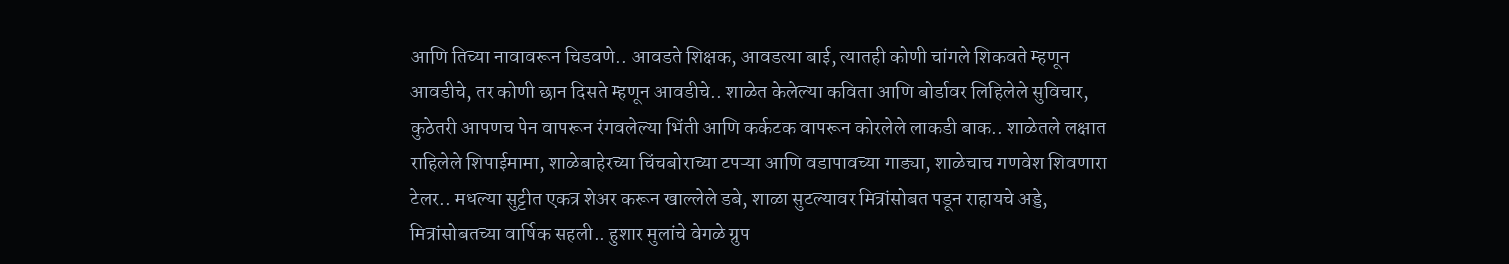आणि तिच्या नावावरून चिडवणे.. आवडते शिक्षक, आवडत्या बाई, त्यातही कोणी चांगले शिकवते म्हणून आवडीचे, तर कोणी छान दिसते म्हणून आवडीचे.. शाळेत केलेल्या कविता आणि बोर्डावर लिहिलेले सुविचार, कुठेतरी आपणच पेन वापरून रंगवलेल्या भिंती आणि कर्कटक वापरून कोरलेले लाकडी बाक.. शाळेतले लक्षात राहिलेले शिपाईमामा, शाळेबाहेरच्या चिंचबोराच्या टपऱ्या आणि वडापावच्या गाड्या, शाळेचाच गणवेश शिवणारा टेलर.. मधल्या सुट्टीत एकत्र शेअर करून खाल्लेले डबे, शाळा सुटल्यावर मित्रांसोबत पडून राहायचे अड्डे, मित्रांसोबतच्या वार्षिक सहली.. हुशार मुलांचे वेगळे ग्रुप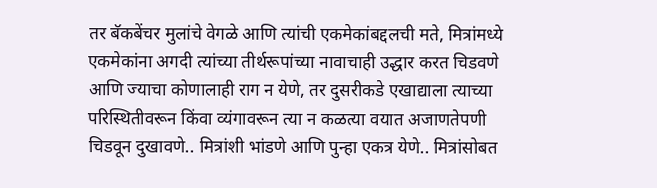तर बॅकबेंचर मुलांचे वेगळे आणि त्यांची एकमेकांबद्दलची मते, मित्रांमध्ये एकमेकांना अगदी त्यांच्या तीर्थरूपांच्या नावाचाही उद्धार करत चिडवणे आणि ज्याचा कोणालाही राग न येणे, तर दुसरीकडे एखाद्याला त्याच्या परिस्थितीवरून किंवा व्यंगावरून त्या न कळत्या वयात अजाणतेपणी चिडवून दुखावणे.. मित्रांशी भांडणे आणि पुन्हा एकत्र येणे.. मित्रांसोबत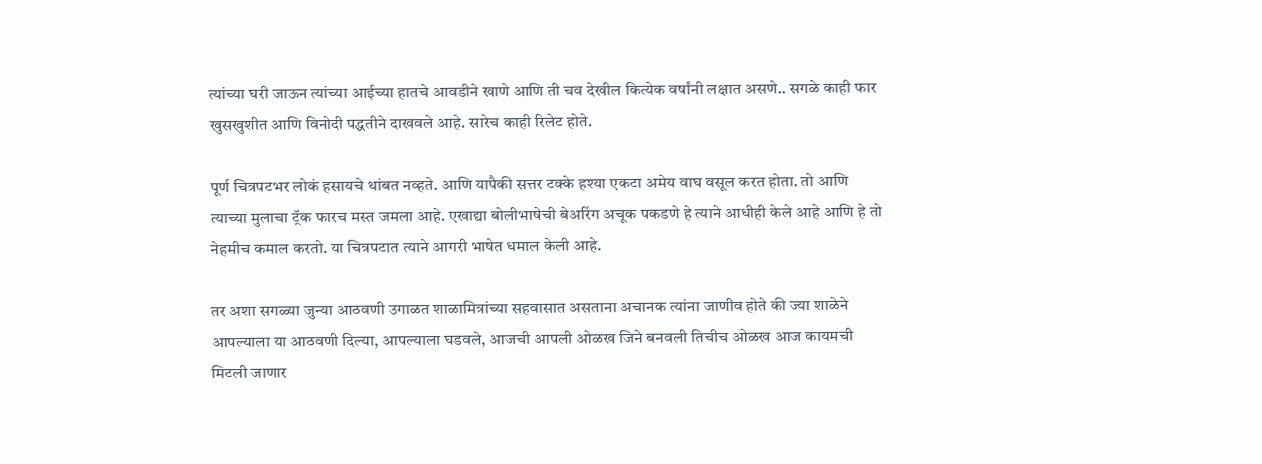त्यांच्या घरी जाऊन त्यांच्या आईच्या हातचे आवडीने खाणे आणि ती चव देखील कित्येक वर्षांनी लक्षात असणे.. सगळे काही फार खुसखुशीत आणि विनोदी पद्धतीने दाखवले आहे. सारेच काही रिलेट होते.

पूर्ण चित्रपटभर लोकं हसायचे थांबत नव्हते. आणि यापैकी सत्तर टक्के हश्या एकटा अमेय वाघ वसूल करत होता. तो आणि त्याच्या मुलाचा ट्रॅक फारच मस्त जमला आहे. एखाद्या बोलीभाषेची बेअरिंग अचूक पकडणे हे त्याने आधीही केले आहे आणि हे तो नेहमीच कमाल करतो. या चित्रपटात त्याने आगरी भाषेत धमाल केली आहे.

तर अशा सगळ्या जुन्या आठवणी उगाळत शाळामित्रांच्या सहवासात असताना अचानक त्यांना जाणीव होते की ज्या शाळेने आपल्याला या आठवणी दिल्या, आपल्याला घडवले, आजची आपली ओळख जिने बनवली तिचीच ओळख आज कायमची मिटली जाणार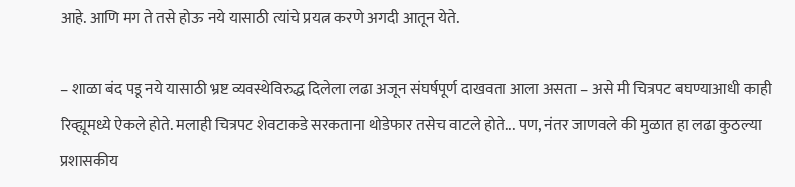आहे. आणि मग ते तसे होऊ नये यासाठी त्यांचे प्रयत्न करणे अगदी आतून येते.

– शाळा बंद पडू नये यासाठी भ्रष्ट व्यवस्थेविरुद्ध दिलेला लढा अजून संघर्षपूर्ण दाखवता आला असता – असे मी चित्रपट बघण्याआधी काही रिव्ह्यूमध्ये ऐकले होते. मलाही चित्रपट शेवटाकडे सरकताना थोडेफार तसेच वाटले होते... पण, नंतर जाणवले की मुळात हा लढा कुठल्या प्रशासकीय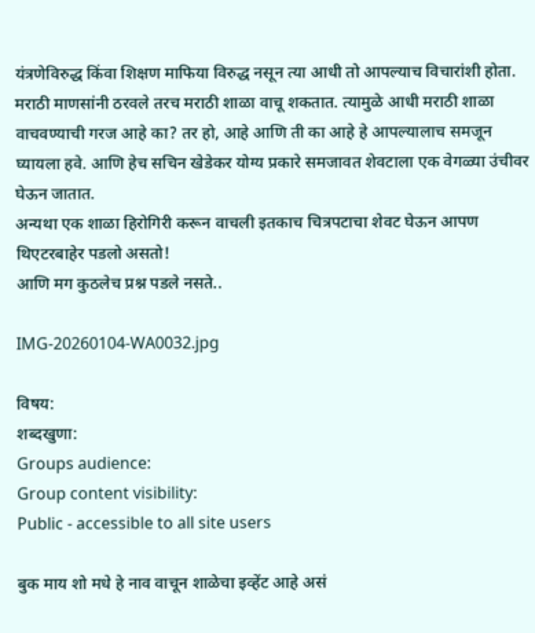यंत्रणेविरुद्ध किंवा शिक्षण माफिया विरुद्ध नसून त्या आधी तो आपल्याच विचारांशी होता. मराठी माणसांनी ठरवले तरच मराठी शाळा वाचू शकतात. त्यामुळे आधी मराठी शाळा वाचवण्याची गरज आहे का? तर हो, आहे आणि ती का आहे हे आपल्यालाच समजून घ्यायला हवे. आणि हेच सचिन खेडेकर योग्य प्रकारे समजावत शेवटाला एक वेगळ्या उंचीवर घेऊन जातात.
अन्यथा एक शाळा हिरोगिरी करून वाचली इतकाच चित्रपटाचा शेवट घेऊन आपण थिएटरबाहेर पडलो असतो!
आणि मग कुठलेच प्रश्न पडले नसते..

IMG-20260104-WA0032.jpg

विषय:
शब्दखुणा:
Groups audience:
Group content visibility:
Public - accessible to all site users

बुक माय शो मधे हे नाव वाचून शाळेचा इव्हेंट आहे असं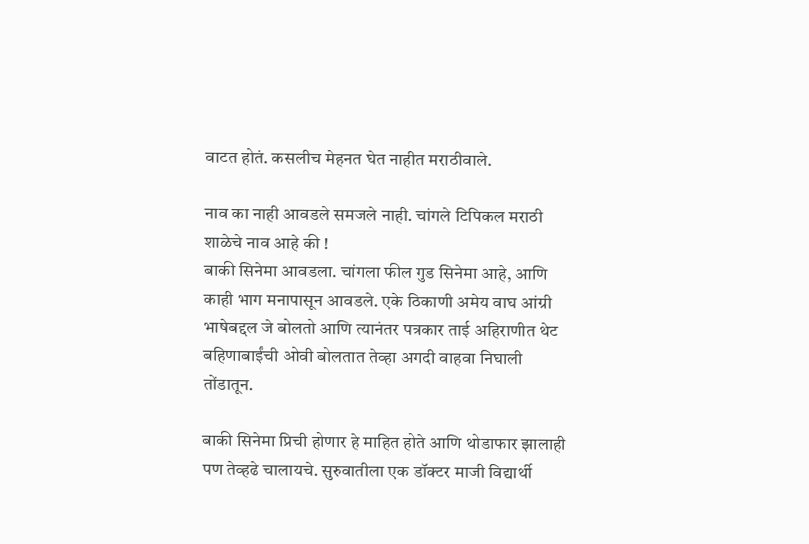वाटत होतं. कसलीच मेहनत घेत नाहीत मराठीवाले.

नाव का नाही आवडले समजले नाही. चांगले टिपिकल मराठी शाळेचे नाव आहे की !
बाकी सिनेमा आवडला. चांगला फील गुड सिनेमा आहे, आणि काही भाग मनापासून आवडले. एके ठिकाणी अमेय वाघ आंग्री भाषेबद्दल जे बोलतो आणि त्यानंतर पत्रकार ताई अहिराणीत थेट बहिणाबाईंची ओवी बोलतात तेव्हा अगदी वाहवा निघाली तोंडातून.

बाकी सिनेमा प्रिची होणार हे माहित होते आणि थोडाफार झालाही पण तेव्हढे चालायचे. सुरुवातीला एक डॉक्टर माजी विद्यार्थी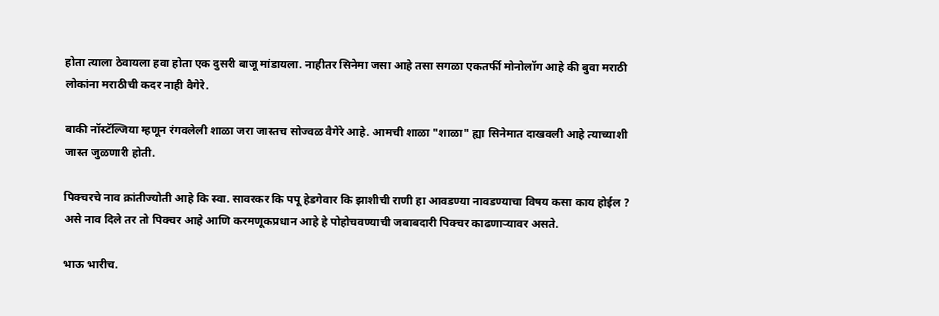होता त्याला ठेवायला हवा होता एक दुसरी बाजू मांडायला. नाहीतर सिनेमा जसा आहे तसा सगळा एकतर्फी मोनोलॉग आहे की बुवा मराठी लोकांना मराठीची कदर नाही वैगेरे.

बाकी नॉस्टॅल्जिया म्हणून रंगवलेली शाळा जरा जास्तच सोज्वळ वैगेरे आहे. आमची शाळा "शाळा" ह्या सिनेमात दाखवली आहे त्याच्याशी जास्त जुळणारी होती.

पिक्चरचे नाव क्रांतीज्योती आहे कि स्वा. सावरकर कि पपू हेडगेवार कि झाशीची राणी हा आवडण्या नावडण्याचा विषय कसा काय होईल ?
असे नाव दिले तर तो पिक्चर आहे आणि करमणूकप्रधान आहे हे पोहोचवण्याची जबाबदारी पिक्चर काढणार्‍यावर असते.

भाऊ भारीच.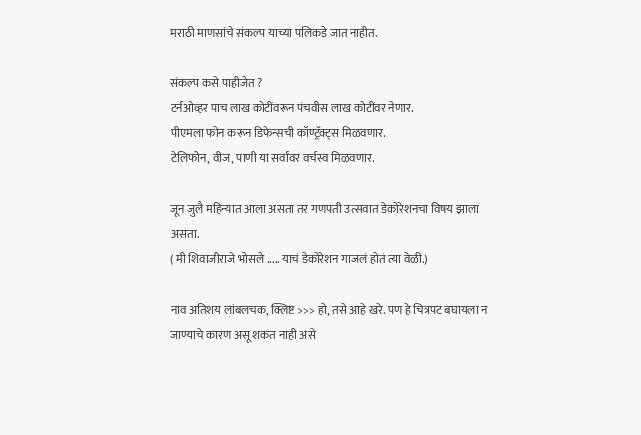मराठी माणसांचे संकल्प याच्या पलिकडे जात नाहीत.

संकल्प कसे पाहीजेत ?
टर्नओव्हर पाच लाख कोटींवरून पंचवीस लाख कोटींवर नेणार.
पीएमला फोन करून डिफेन्सची कॉण्ट्रॅक्ट्स मिळवणार.
टेलिफोन, वीज, पाणी या सर्वांवर वर्चस्व मिळवणार.

जून जुलै महिन्यात आला असता तर गणपती उत्सवात डेकोरेशनचा विषय झाला असता.
( मी शिवाजीराजे भोसले ..... याचं डेकोरेशन गाजलं होतं त्या वेळी.)

नाव अतिशय लांबलचक, क्लिष्ट >>> हो, तसे आहे खरे. पण हे चित्रपट बघायला न जाण्याचे कारण असू शकत नाही असे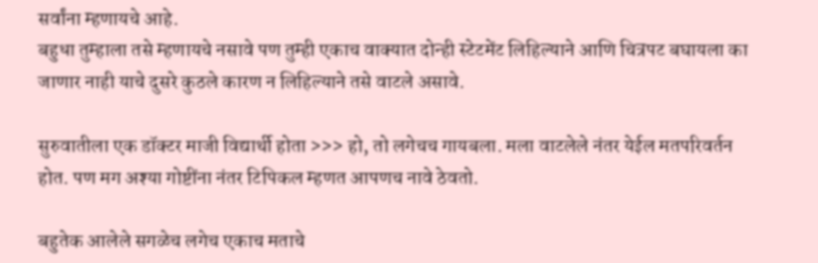सर्वांना म्हणायचे आहे.
बहुधा तुम्हाला तसे म्हणायचे नसावे पण तुम्ही एकाच वाक्यात दोन्ही स्टेटमेंट लिहिल्याने आणि चित्रपट बघायला का जाणार नाही याचे दुसरे कुठले कारण न लिहिल्याने तसे वाटले असावे.

सुरुवातीला एक डॉक्टर माजी विद्यार्थी होता >>> हो, तो लगेचच गायबला. मला वाटलेले नंतर येईल मतपरिवर्तन होत. पण मग अश्या गोष्टींना नंतर टिपिकल म्हणत आपणच नावे ठेवतो.

बहुतेक आलेले सगळेच लगेच एकाच मताचे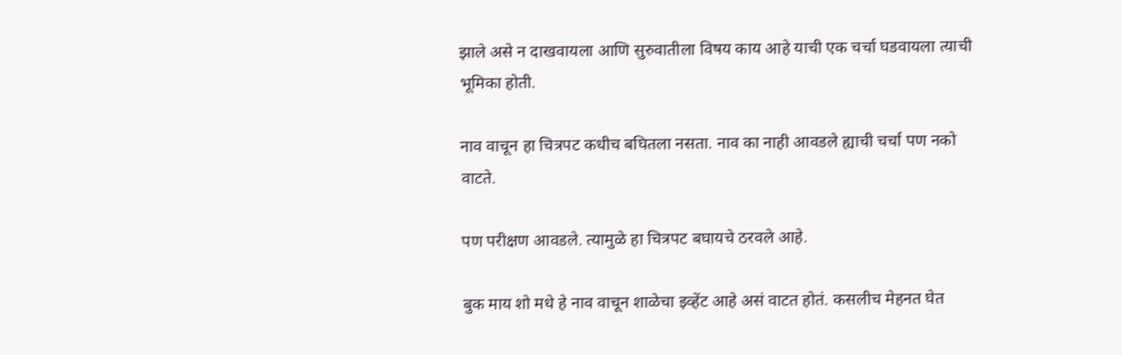झाले असे न दाखवायला आणि सुरुवातीला विषय काय आहे याची एक चर्चा घडवायला त्याची भूमिका होती.

नाव वाचून हा चित्रपट कधीच बघितला नसता. नाव का नाही आवडले ह्याची चर्चा पण नको वाटते.

पण परीक्षण आवडले. त्यामुळे हा चित्रपट बघायचे ठरवले आहे.

बुक माय शो मधे हे नाव वाचून शाळेचा इव्हेंट आहे असं वाटत होतं. कसलीच मेहनत घेत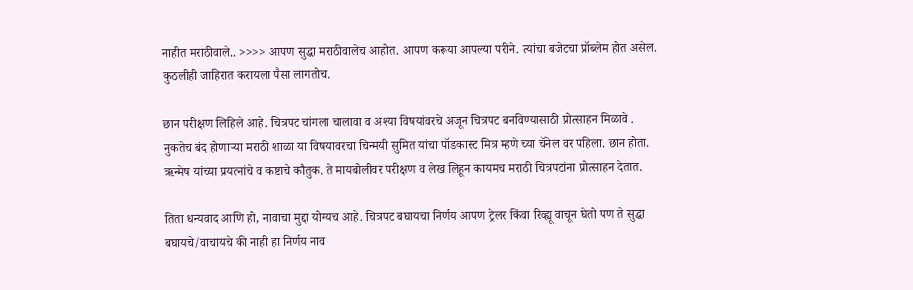नाहीत मराठीवाले.. >>>> आपण सुद्धा मराठीवालेच आहोत. आपण करूया आपल्या परीने. त्यांचा बजेटचा प्रॉब्लेम होत असेल. कुठलीही जाहिरात करायला पैसा लागतोच.

छान परीक्षण लिहिले आहे. चित्रपट चांगला चालावा व अश्या विषयांवरचे अजून चित्रपट बनविण्यासाठी प्रोत्साहन मिळावे .
नुकतेच बंद होणाऱ्या मराठी शाळा या विषयावरचा चिन्मयी सुमित यांचा पॉडकास्ट मित्र म्हणे च्या चॅनेल वर पहिला. छान होता.
ऋन्मेष यांच्या प्रयत्नांचे व कष्टाचे कौतुक. ते मायबोलीवर परीक्षण व लेख लिहून कायमच मराठी चित्रपटांना प्रोत्साहन देतात.

तिता धन्यवाद आणि हो, नावाचा मुद्दा योग्यच आहे. चित्रपट बघायचा निर्णय आपण ट्रेलर किंवा रिव्ह्यू वाचून घेतो पण ते सुद्धा बघायचे/वाचायचे की नाही हा निर्णय नाव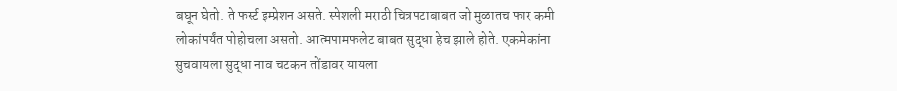बघून घेतो. ते फर्स्ट इम्प्रेशन असते. स्पेशली मराठी चित्रपटाबाबत जो मुळातच फार कमी लोकांपर्यंत पोहोचला असतो. आत्मपामफलेट बाबत सुद्धा हेच झाले होते. एकमेकांना सुचवायला सुद्धा नाव चटकन तोंडावर यायला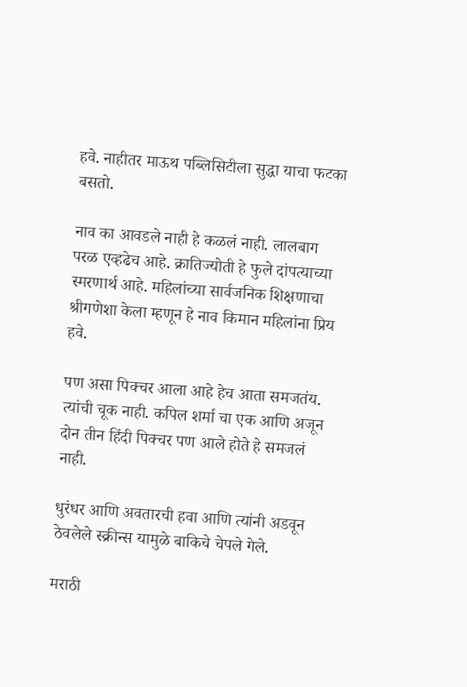हवे. नाहीतर माऊथ पब्लिसिटीला सुद्धा याचा फटका बसतो.

नाव का आवडले नाही हे कळलं नाही. लालबाग परळ एव्हढेच आहे. क्रातिज्योती हे फुले दांपत्याच्या स्मरणार्थ आहे. महिलांच्या सार्वजनिक शिक्षणाचा श्रीगणेशा केला म्हणून हे नाव किमान महिलांना प्रिय हवे.

पण असा पिक्चर आला आहे हेच आता समजतंय. त्यांची चूक नाही. कपिल शर्मा चा एक आणि अजून दोन तीन हिंदी पिक्चर पण आले होते हे समजलं नाही.

धुरंधर आणि अवतारची हवा आणि त्यांनी अडवून ठेवलेले स्क्रीन्स यामुळे बाकिचे चेपले गेले.

मराठी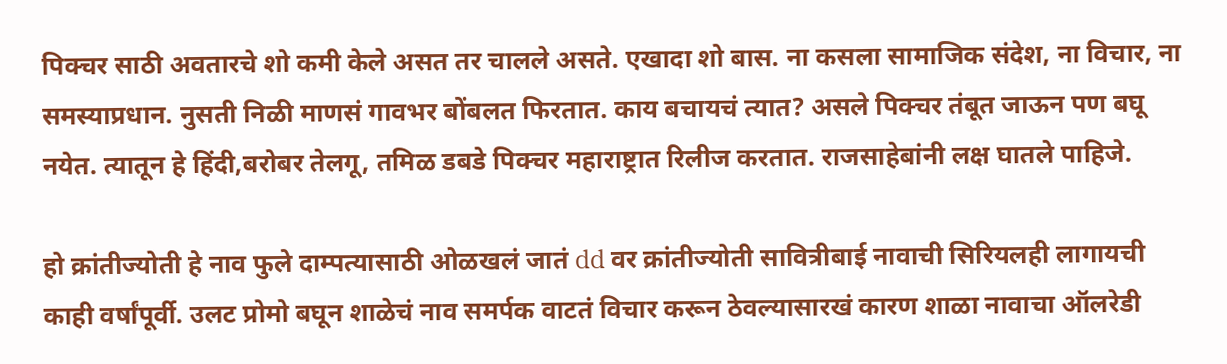पिक्चर साठी अवतारचे शो कमी केले असत तर चालले असते. एखादा शो बास. ना कसला सामाजिक संदेश, ना विचार, ना समस्याप्रधान. नुसती निळी माणसं गावभर बोंबलत फिरतात. काय बचायचं त्यात? असले पिक्चर तंबूत जाऊन पण बघू नयेत. त्यातून हे हिंदी,बरोबर तेलगू, तमिळ डबडे पिक्चर महाराष्ट्रात रिलीज करतात. राजसाहेबांनी लक्ष घातले पाहिजे.

हो क्रांतीज्योती हे नाव फुले दाम्पत्यासाठी ओळखलं जातं dd वर क्रांतीज्योती सावित्रीबाई नावाची सिरियलही लागायची काही वर्षांपूर्वी. उलट प्रोमो बघून शाळेचं नाव समर्पक वाटतं विचार करून ठेवल्यासारखं कारण शाळा नावाचा ऑलरेडी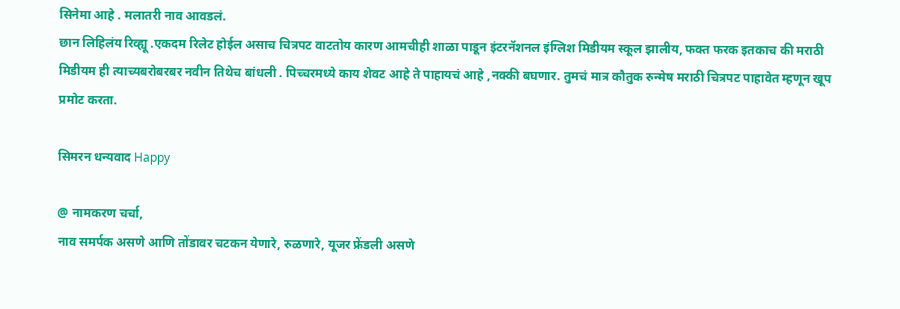सिनेमा आहे . मलातरी नाव आवडलं.
छान लिहिलंय रिव्ह्यू .एकदम रिलेट होईल असाच चित्रपट वाटतोय कारण आमचीही शाळा पाडून इंटरनॅशनल इंग्लिश मिडीयम स्कूल झालीय, फक्त फरक इतकाच की मराठी मिडीयम ही त्याच्यबरोबरबर नवीन तिथेच बांधली . पिच्चरमध्ये काय शेवट आहे ते पाहायचं आहे ,नक्की बघणार. तुमचं मात्र कौतुक रुन्मेष मराठी चित्रपट पाहावेत म्हणून खूप प्रमोट करता.

सिमरन धन्यवाद Happy

@ नामकरण चर्चा,
नाव समर्पक असणे आणि तोंडावर चटकन येणारे, रुळणारे, यूजर फ्रेंडली असणे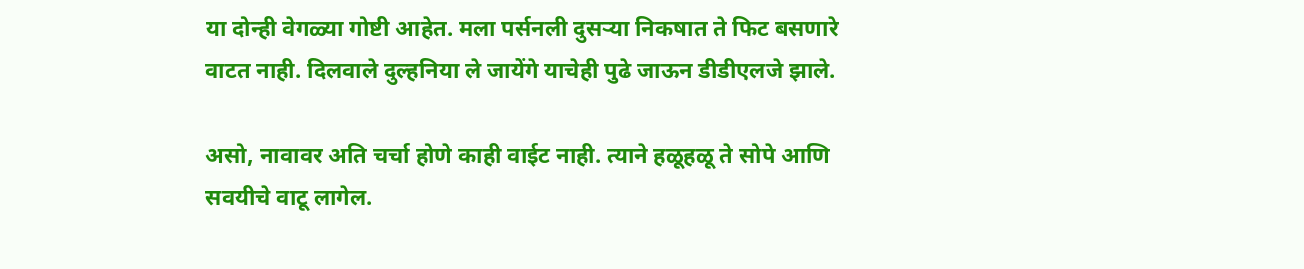या दोन्ही वेगळ्या गोष्टी आहेत. मला पर्सनली दुसऱ्या निकषात ते फिट बसणारे वाटत नाही. दिलवाले दुल्हनिया ले जायेंगे याचेही पुढे जाऊन डीडीएलजे झाले.

असो, नावावर अति चर्चा होणे काही वाईट नाही. त्याने हळूहळू ते सोपे आणि सवयीचे वाटू लागेल.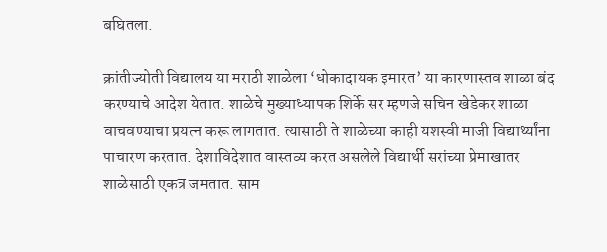बघितला.

क्रांतीज्योती विद्यालय या मराठी शाळेला ‘धोकादायक इमारत’ या कारणास्तव शाळा बंद करण्याचे आदेश येतात. शाळेचे मुख्याध्यापक शिर्के सर म्हणजे सचिन खेडेकर शाळा वाचवण्याचा प्रयत्न करू लागतात. त्यासाठी ते शाळेच्या काही यशस्वी माजी विद्यार्थ्यांना पाचारण करतात. देशाविदेशात वास्तव्य करत असलेले विद्यार्थी सरांच्या प्रेमाखातर शाळेसाठी एकत्र जमतात. साम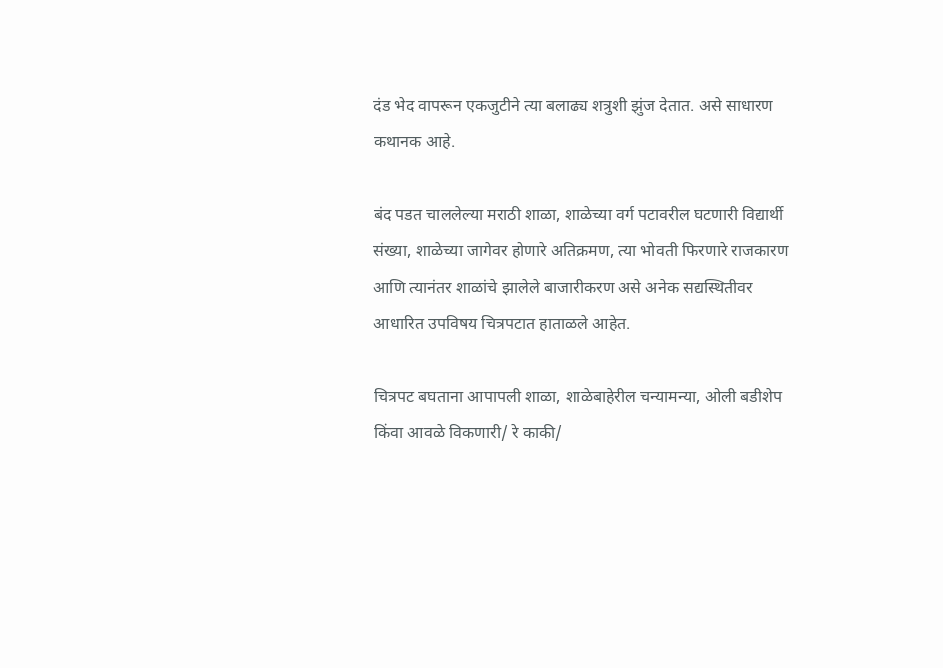दंड भेद वापरून एकजुटीने त्या बलाढ्य शत्रुशी झुंज देतात. असे साधारण कथानक आहे.

बंद पडत चाललेल्या मराठी शाळा, शाळेच्या वर्ग पटावरील घटणारी विद्यार्थी संख्या, शाळेच्या जागेवर होणारे अतिक्रमण, त्या भोवती फिरणारे राजकारण आणि त्यानंतर शाळांचे झालेले बाजारीकरण असे अनेक सद्यस्थितीवर आधारित उपविषय चित्रपटात हाताळले आहेत.

चित्रपट बघताना आपापली शाळा, शाळेबाहेरील चन्यामन्या, ओली बडीशेप किंवा आवळे विकणारी/ रे काकी/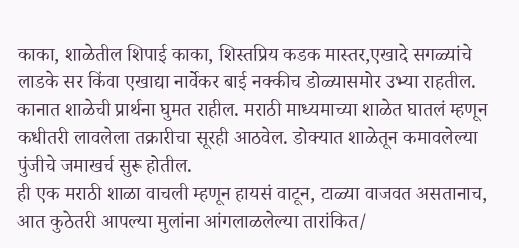काका, शाळेतील शिपाई काका, शिस्तप्रिय कडक मास्तर,एखादे सगळ्यांचे लाडके सर किंवा एखाद्या नार्वेकर बाई नक्कीच डोळ्यासमोर उभ्या राहतील. कानात शाळेची प्रार्थना घुमत राहील. मराठी माध्यमाच्या शाळेत घातलं म्हणून कधीतरी लावलेला तक्रारीचा सूरही आठवेल. डोक्यात शाळेतून कमावलेल्या पुंजीचे जमाखर्च सुरू होतील.
ही एक मराठी शाळा वाचली म्हणून हायसं वाटून, टाळ्या वाजवत असतानाच, आत कुठेतरी आपल्या मुलांना आंगलाळलेल्या तारांकित/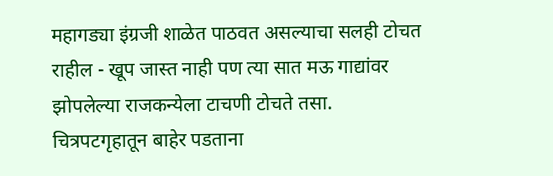महागड्या इंग्रजी शाळेत पाठवत असल्याचा सलही टोचत राहील - खूप जास्त नाही पण त्या सात मऊ गाद्यांवर झोपलेल्या राजकन्येला टाचणी टोचते तसा.
चित्रपटगृहातून बाहेर पडताना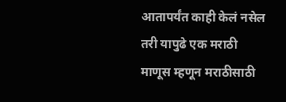आतापर्यंत काही केलं नसेल तरी यापुढे एक मराठी माणूस म्हणून मराठीसाठी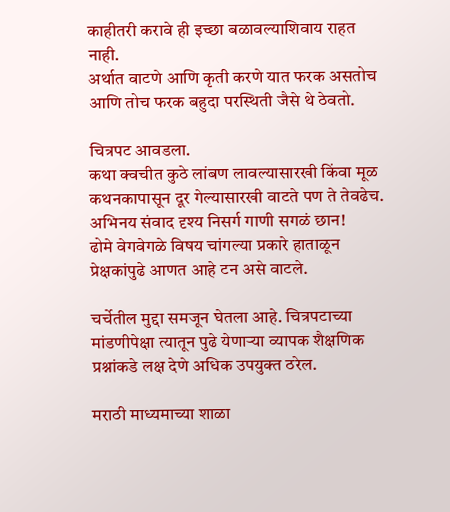काहीतरी करावे ही इच्छा बळावल्याशिवाय राहत नाही.
अर्थात वाटणे आणि कृती करणे यात फरक असतोच आणि तोच फरक बहुदा परस्थिती जैसे थे ठेवतो.

चित्रपट आवडला.
कथा क्वचीत कुठे लांबण लावल्यासारखी किंवा मूळ कथनकापासून दूर गेल्यासारखी वाटते पण ते तेवढेच.
अभिनय संवाद दृश्य निसर्ग गाणी सगळं छान!
ढोमे वेगवेगळे विषय चांगल्या प्रकारे हाताळून प्रेक्षकांपुढे आणत आहे टन असे वाटले.

चर्चेतील मुद्दा समजून घेतला आहे. चित्रपटाच्या मांडणीपेक्षा त्यातून पुढे येणाऱ्या व्यापक शैक्षणिक प्रश्नांकडे लक्ष देणे अधिक उपयुक्त ठरेल.

मराठी माध्यमाच्या शाळा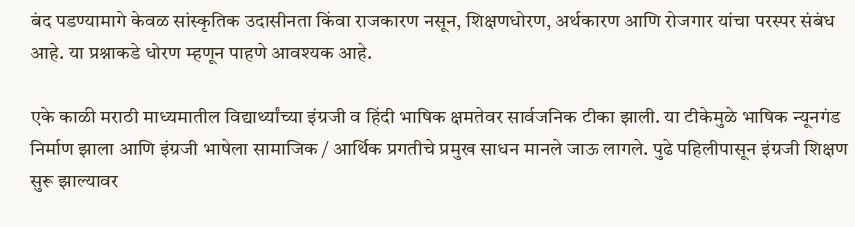बंद पडण्यामागे केवळ सांस्कृतिक उदासीनता किंवा राजकारण नसून, शिक्षणधोरण, अर्थकारण आणि रोजगार यांचा परस्पर संबंध आहे. या प्रश्नाकडे धोरण म्हणून पाहणे आवश्यक आहे.

एके काळी मराठी माध्यमातील विद्यार्थ्यांच्या इंग्रजी व हिंदी भाषिक क्षमतेवर सार्वजनिक टीका झाली. या टीकेमुळे भाषिक न्यूनगंड निर्माण झाला आणि इंग्रजी भाषेला सामाजिक / आर्थिक प्रगतीचे प्रमुख साधन मानले जाऊ लागले. पुढे पहिलीपासून इंग्रजी शिक्षण सुरू झाल्यावर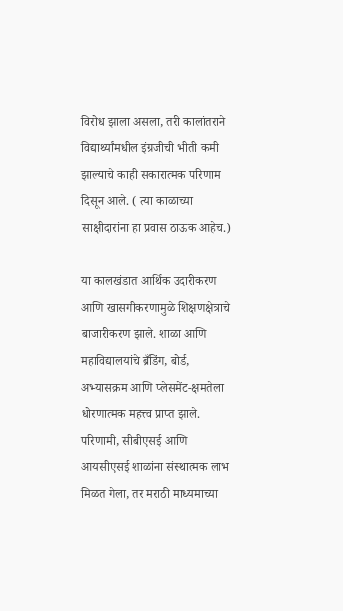विरोध झाला असला, तरी कालांतराने विद्यार्थ्यांमधील इंग्रजीची भीती कमी झाल्याचे काही सकारात्मक परिणाम दिसून आले. ( त्या काळाच्या साक्षीदारांना हा प्रवास ठाऊक आहेच.)

या कालखंडात आर्थिक उदारीकरण आणि खासगीकरणामुळे शिक्षणक्षेत्राचे बाजारीकरण झाले. शाळा आणि महाविद्यालयांचे ब्रँडिंग, बोर्ड, अभ्यासक्रम आणि प्लेसमेंट-क्षमतेला धोरणात्मक महत्त्व प्राप्त झाले. परिणामी, सीबीएसई आणि आयसीएसई शाळांना संस्थात्मक लाभ मिळत गेला, तर मराठी माध्यमाच्या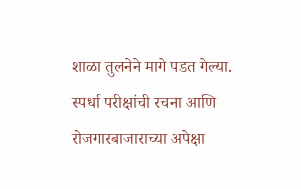शाळा तुलनेने मागे पडत गेल्या. स्पर्धा परीक्षांची रचना आणि रोजगारबाजाराच्या अपेक्षा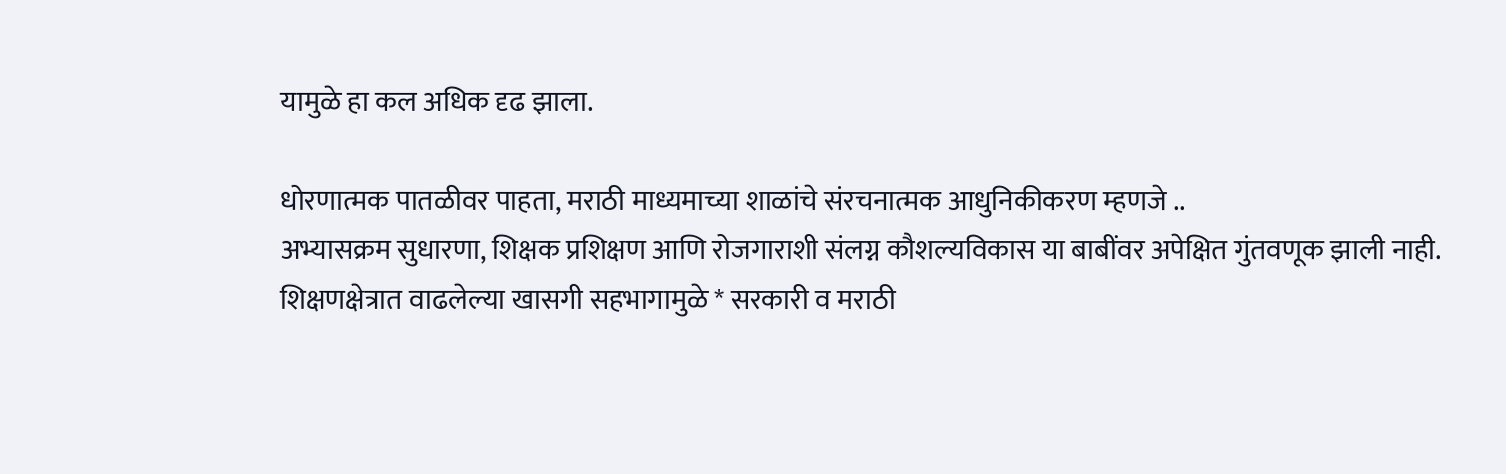यामुळे हा कल अधिक दृढ झाला.

धोरणात्मक पातळीवर पाहता, मराठी माध्यमाच्या शाळांचे संरचनात्मक आधुनिकीकरण म्हणजे ..
अभ्यासक्रम सुधारणा, शिक्षक प्रशिक्षण आणि रोजगाराशी संलग्न कौशल्यविकास या बाबींवर अपेक्षित गुंतवणूक झाली नाही. शिक्षणक्षेत्रात वाढलेल्या खासगी सहभागामुळे * सरकारी व मराठी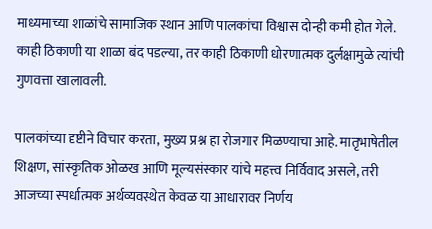माध्यमाच्या शाळांचे सामाजिक स्थान आणि पालकांचा विश्वास दोन्ही कमी होत गेले. काही ठिकाणी या शाळा बंद पडल्या, तर काही ठिकाणी धोरणात्मक दुर्लक्षामुळे त्यांची गुणवत्ता खालावली.

पालकांच्या दृष्टीने विचार करता, मुख्य प्रश्न हा रोजगार मिळण्याचा आहे. मातृभाषेतील शिक्षण, सांस्कृतिक ओळख आणि मूल्यसंस्कार यांचे महत्त्व निर्विवाद असले, तरी आजच्या स्पर्धात्मक अर्थव्यवस्थेत केवळ या आधारावर निर्णय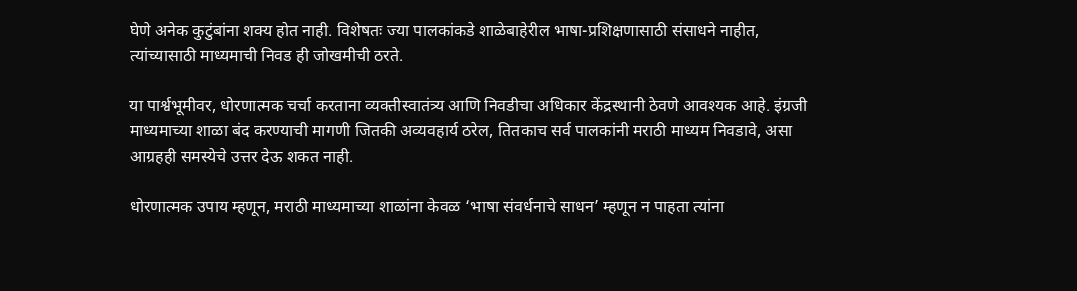घेणे अनेक कुटुंबांना शक्य होत नाही. विशेषतः ज्या पालकांकडे शाळेबाहेरील भाषा-प्रशिक्षणासाठी संसाधने नाहीत, त्यांच्यासाठी माध्यमाची निवड ही जोखमीची ठरते.

या पार्श्वभूमीवर, धोरणात्मक चर्चा करताना व्यक्तीस्वातंत्र्य आणि निवडीचा अधिकार केंद्रस्थानी ठेवणे आवश्यक आहे. इंग्रजी माध्यमाच्या शाळा बंद करण्याची मागणी जितकी अव्यवहार्य ठरेल, तितकाच सर्व पालकांनी मराठी माध्यम निवडावे, असा आग्रहही समस्येचे उत्तर देऊ शकत नाही.

धोरणात्मक उपाय म्हणून, मराठी माध्यमाच्या शाळांना केवळ ‘भाषा संवर्धनाचे साधन’ म्हणून न पाहता त्यांना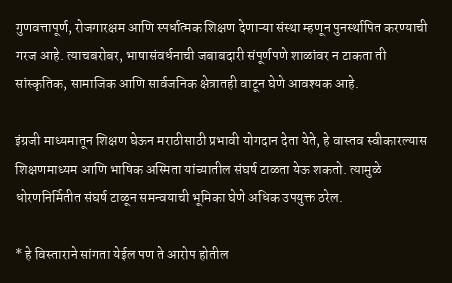गुणवत्तापूर्ण, रोजगारक्षम आणि स्पर्धात्मक शिक्षण देणाऱ्या संस्था म्हणून पुनर्स्थापित करण्याची गरज आहे. त्याचबरोबर, भाषासंवर्धनाची जबाबदारी संपूर्णपणे शाळांवर न टाकता ती सांस्कृतिक, सामाजिक आणि सार्वजनिक क्षेत्रातही वाटून घेणे आवश्यक आहे.

इंग्रजी माध्यमातून शिक्षण घेऊन मराठीसाठी प्रभावी योगदान देता येते, हे वास्तव स्वीकारल्यास शिक्षणमाध्यम आणि भाषिक अस्मिता यांच्यातील संघर्ष टाळता येऊ शकतो. त्यामुळे धोरणनिर्मितीत संघर्ष टाळून समन्वयाची भूमिका घेणे अधिक उपयुक्त ठरेल.

* हे विस्ताराने सांगता येईल पण ते आरोप होतील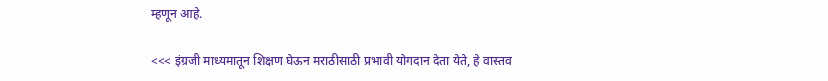म्हणून आहे.

<<< इंग्रजी माध्यमातून शिक्षण घेऊन मराठीसाठी प्रभावी योगदान देता येते, हे वास्तव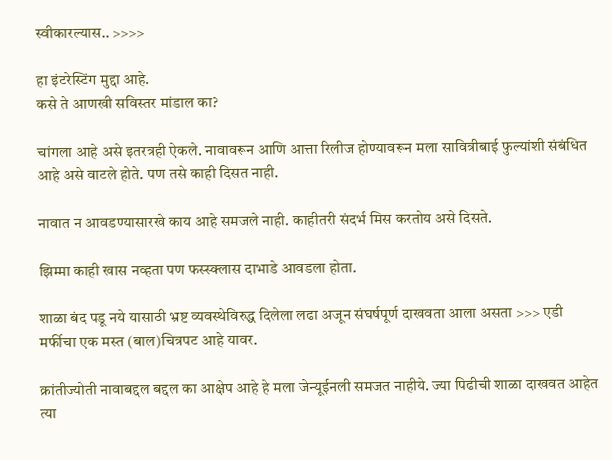स्वीकारल्यास.. >>>>

हा इंटरेस्टिंग मुद्दा आहे.
कसे ते आणखी सविस्तर मांडाल का?

चांगला आहे असे इतरत्रही ऐकले. नावावरून आणि आत्ता रिलीज होण्यावरून मला सावित्रीबाई फुल्यांशी संबंधित आहे असे वाटले होते. पण तसे काही दिसत नाही.

नावात न आवडण्यासारखे काय आहे समजले नाही. काहीतरी संदर्भ मिस करतोय असे दिसते.

झिम्मा काही खास नव्हता पण फस्स्क्लास दाभाडे आवडला होता.

शाळा बंद पडू नये यासाठी भ्रष्ट व्यवस्थेविरुद्ध दिलेला लढा अजून संघर्षपूर्ण दाखवता आला असता >>> एडी मर्फीचा एक मस्त (बाल)चित्रपट आहे यावर.

क्रांतीज्योती नावाबद्दल बद्दल का आक्षेप आहे हे मला जेन्यूईनली समजत नाहीये. ज्या पिढीची शाळा दाखवत आहेत त्या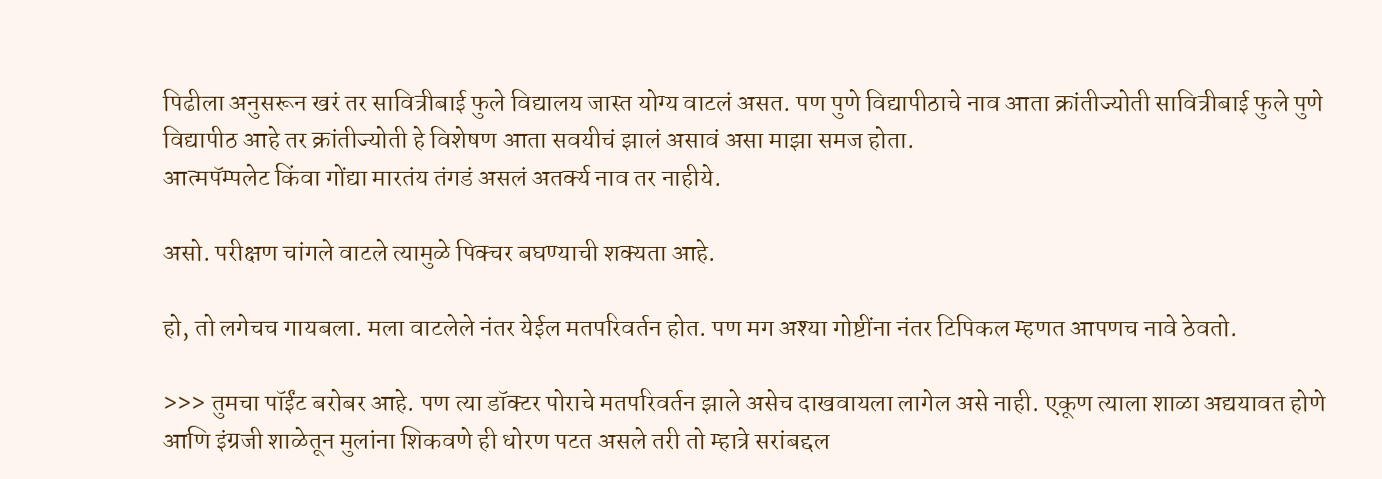पिढीला अनुसरून खरं तर सावित्रीबाई फुले विद्यालय जास्त योग्य वाटलं असत. पण पुणे विद्यापीठाचे नाव आता क्रांतीज्योती सावित्रीबाई फुले पुणे विद्यापीठ आहे तर क्रांतीज्योती हे विशेषण आता सवयीचं झालं असावं असा माझा समज होता.
आत्मपॅम्पलेट किंवा गोंद्या मारतंय तंगडं असलं अतर्क्य नाव तर नाहीये.

असो. परीक्षण चांगले वाटले त्यामुळे पिक्चर बघण्याची शक्यता आहे.

हो, तो लगेचच गायबला. मला वाटलेले नंतर येईल मतपरिवर्तन होत. पण मग अश्या गोष्टींना नंतर टिपिकल म्हणत आपणच नावे ठेवतो.

>>> तुमचा पॉईंट बरोबर आहे. पण त्या डॉक्टर पोराचे मतपरिवर्तन झाले असेच दाखवायला लागेल असे नाही. एकूण त्याला शाळा अद्ययावत होणे आणि इंग्रजी शाळेतून मुलांना शिकवणे ही धोरण पटत असले तरी तो म्हात्रे सरांबद्दल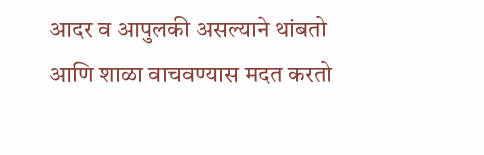आदर व आपुलकी असल्याने थांबतो आणि शाळा वाचवण्यास मदत करतो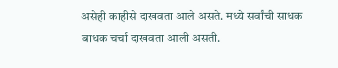असेही काहीसे दाखवता आले असते. मध्ये सर्वांची साधक बाधक चर्चा दाखवता आली असती.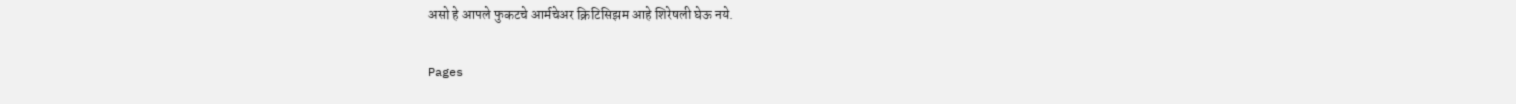असो हे आपले फुकटचे आर्मचेअर क्रिटिसिझम आहे शिरेषली घेऊ नये.

Pages